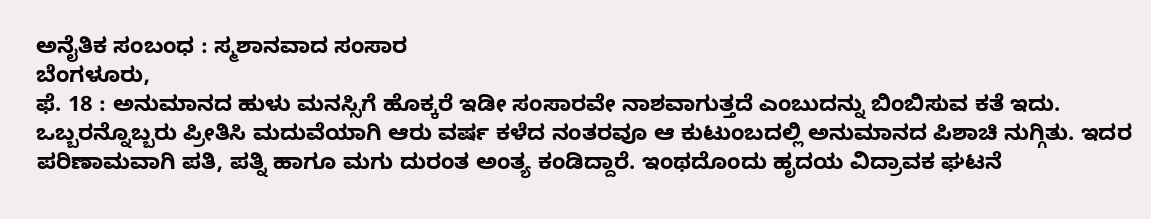ಅನೈತಿಕ ಸಂಬಂಧ : ಸ್ಮಶಾನವಾದ ಸಂಸಾರ
ಬೆಂಗಳೂರು,
ಫೆ. 18 : ಅನುಮಾನದ ಹುಳು ಮನಸ್ಸಿಗೆ ಹೊಕ್ಕರೆ ಇಡೀ ಸಂಸಾರವೇ ನಾಶವಾಗುತ್ತದೆ ಎಂಬುದನ್ನು ಬಿಂಬಿಸುವ ಕತೆ ಇದು. ಒಬ್ಬರನ್ನೊಬ್ಬರು ಪ್ರೀತಿಸಿ ಮದುವೆಯಾಗಿ ಆರು ವರ್ಷ ಕಳೆದ ನಂತರವೂ ಆ ಕುಟುಂಬದಲ್ಲಿ ಅನುಮಾನದ ಪಿಶಾಚಿ ನುಗ್ಗಿತು. ಇದರ ಪರಿಣಾಮವಾಗಿ ಪತಿ, ಪತ್ನಿ ಹಾಗೂ ಮಗು ದುರಂತ ಅಂತ್ಯ ಕಂಡಿದ್ದಾರೆ. ಇಂಥದೊಂದು ಹೃದಯ ವಿದ್ರಾವಕ ಘಟನೆ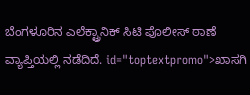ಬೆಂಗಳೂರಿನ ಎಲೆಕ್ಟ್ರಾನಿಕ್ ಸಿಟಿ ಪೊಲೀಸ್ ಠಾಣೆ ವ್ಯಾಪ್ತಿಯಲ್ಲಿ ನಡೆದಿದೆ. id="toptextpromo">ಖಾಸಗಿ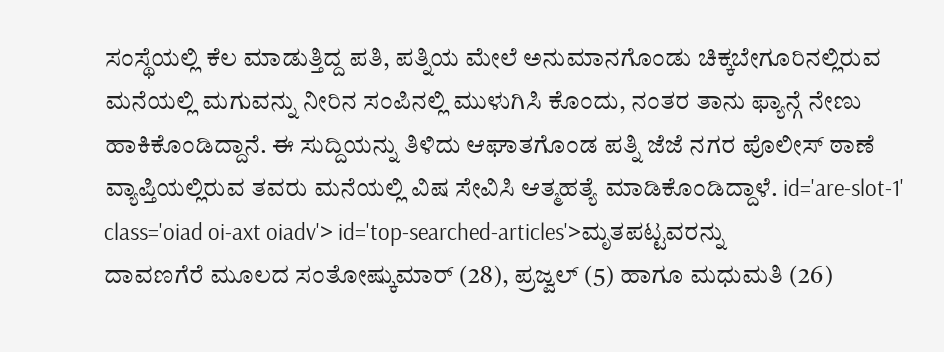ಸಂಸ್ಥೆಯಲ್ಲಿ ಕೆಲ ಮಾಡುತ್ತಿದ್ದ ಪತಿ, ಪತ್ನಿಯ ಮೇಲೆ ಅನುಮಾನಗೊಂಡು ಚಿಕ್ಕಬೇಗೂರಿನಲ್ಲಿರುವ ಮನೆಯಲ್ಲಿ ಮಗುವನ್ನು ನೀರಿನ ಸಂಪಿನಲ್ಲಿ ಮುಳುಗಿಸಿ ಕೊಂದು, ನಂತರ ತಾನು ಫ್ಯಾನ್ಗೆ ನೇಣು ಹಾಕಿಕೊಂಡಿದ್ದಾನೆ. ಈ ಸುದ್ದಿಯನ್ನು ತಿಳಿದು ಆಘಾತಗೊಂಡ ಪತ್ನಿ ಜೆಜೆ ನಗರ ಪೊಲೀಸ್ ಠಾಣೆ ವ್ಯಾಪ್ತಿಯಲ್ಲಿರುವ ತವರು ಮನೆಯಲ್ಲಿ ವಿಷ ಸೇವಿಸಿ ಆತ್ಮಹತ್ಯೆ ಮಾಡಿಕೊಂಡಿದ್ದಾಳೆ. id='are-slot-1' class='oiad oi-axt oiadv'> id='top-searched-articles'>ಮೃತಪಟ್ಟವರನ್ನು
ದಾವಣಗೆರೆ ಮೂಲದ ಸಂತೋಷ್ಕುಮಾರ್ (28), ಪ್ರಜ್ವಲ್ (5) ಹಾಗೂ ಮಧುಮತಿ (26)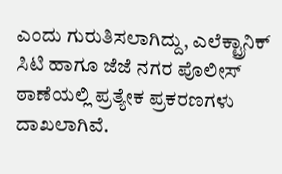ಎಂದು ಗುರುತಿಸಲಾಗಿದ್ದು, ಎಲೆಕ್ಟ್ರಾನಿಕ್ ಸಿಟಿ ಹಾಗೂ ಜೆಜೆ ನಗರ ಪೊಲೀಸ್ ಠಾಣೆಯಲ್ಲಿ ಪ್ರತ್ಯೇಕ ಪ್ರಕರಣಗಳು ದಾಖಲಾಗಿವೆ.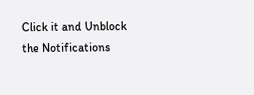Click it and Unblock the Notifications